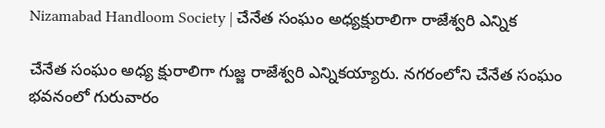Nizamabad Handloom Society | చేనేత సంఘం అధ్యక్షురాలిగా రాజేశ్వరి ఎన్నిక

చేనేత సంఘం అధ్య క్షురాలిగా గుజ్జ రాజేశ్వరి ఎన్నికయ్యారు. నగరంలోని చేనేత సంఘం భవనంలో గురువారం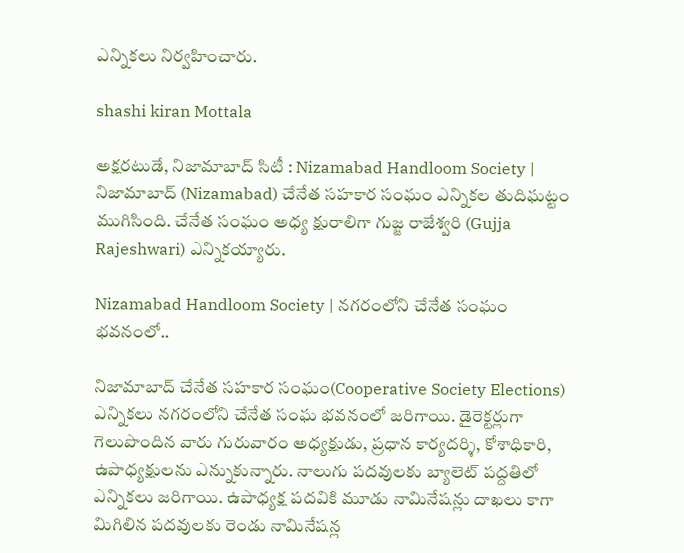ఎన్నికలు నిర్వహించారు.

shashi kiran Mottala

అక్షరటుడే, నిజామాబాద్ సిటీ : Nizamabad Handloom Society | నిజామాబాద్ (Nizamabad) చేనేత సహకార సంఘం ఎన్నికల తుదిఘట్టం ముగిసింది. చేనేత సంఘం అధ్య క్షురాలిగా గుజ్జ రాజేశ్వరి (Gujja Rajeshwari) ఎన్నికయ్యారు.

Nizamabad Handloom Society | నగరంలోని చేనేత సంఘం భవనంలో..

నిజామాబాద్ చేనేత సహకార సంఘం(Cooperative Society Elections) ఎన్నికలు నగరంలోని చేనేత సంఘ భవనంలో జరిగాయి. డైరెక్టర్లుగా గెలుపొందిన వారు గురువారం అధ్యక్షుడు, ప్రధాన కార్యదర్శి, కోశాధికారి, ఉపాధ్యక్షులను ఎన్నుకున్నారు. నాలుగు పదవులకు బ్యాలెట్ పద్దతిలో ఎన్నికలు జరిగాయి. ఉపాధ్యక్ష పదవికి మూడు నామినేషన్లు దాఖలు కాగా మిగిలిన పదవులకు రెండు నామినేషన్ల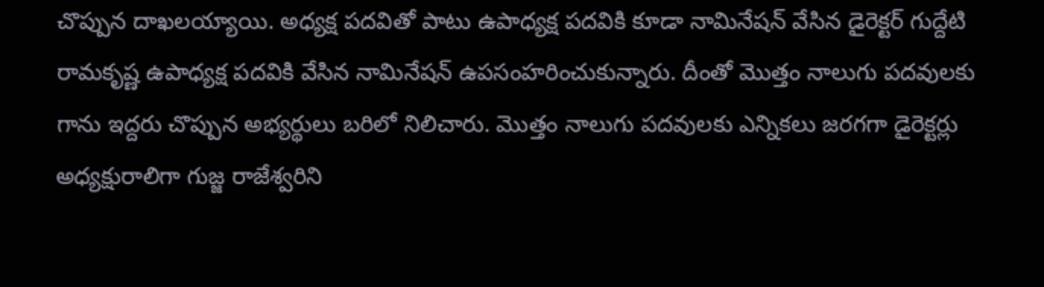చొప్పున దాఖలయ్యాయి. అధ్యక్ష పదవితో పాటు ఉపాధ్యక్ష పదవికి కూడా నామినేషన్ వేసిన డైరెక్టర్ గుద్దేటి రామకృష్ణ ఉపాధ్యక్ష పదవికి వేసిన నామినేషన్ ఉపసంహరించుకున్నారు. దీంతో మొత్తం నాలుగు పదవులకు గాను ఇద్దరు చొప్పున అభ్యర్థులు బరిలో నిలిచారు. మొత్తం నాలుగు పదవులకు ఎన్నికలు జరగగా డైరెక్టర్లు అధ్యక్షురాలిగా గుజ్జ రాజేశ్వరిని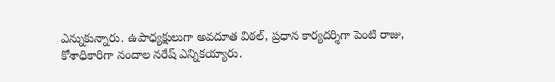ఎన్నుకున్నారు. ఉపాధ్యక్షులుగా అవదూత విఠల్‌, ప్రధాన కార్యదర్శిగా పెంటి రాజు, కోశాధికారిగా నందాల నరేష్ ఎన్నికయ్యారు.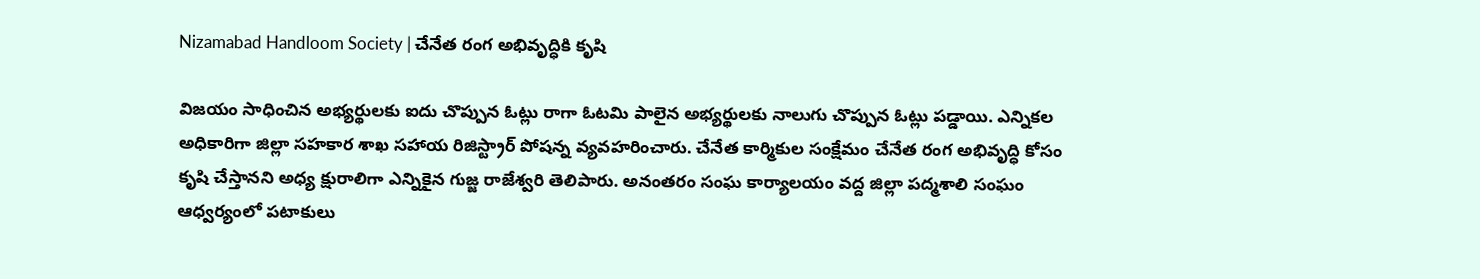Nizamabad Handloom Society | చేనేత రంగ అభివృద్ధికి కృషి

విజయం సాధించిన అభ్యర్థులకు ఐదు చొప్పున ఓట్లు రాగా ఓటమి పాలైన అభ్యర్థులకు నాలుగు చొప్పున ఓట్లు పడ్డాయి. ఎన్నికల అధికారిగా జిల్లా సహకార శాఖ సహాయ రిజిస్ట్రార్ పోషన్న వ్యవహరించారు. చేనేత కార్మికుల సంక్షేమం చేనేత రంగ అభివృద్ధి కోసం కృషి చేస్తానని అధ్య క్షురాలిగా ఎన్నికైన గుజ్జ రాజేశ్వరి తెలిపారు. అనంతరం సంఘ కార్యాలయం వద్ద జిల్లా పద్మశాలి సంఘం ఆధ్వర్యంలో పటాకులు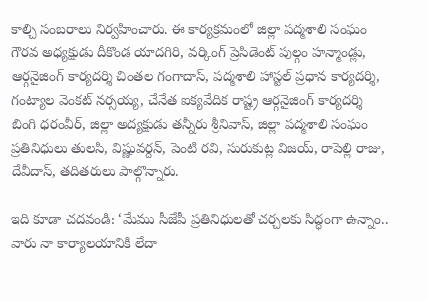కాల్చి సంబరాలు నిర్వహించారు. ఈ కార్యక్రమంలో జిల్లా పద్మశాలి సంఘం గౌరవ అధ్యక్షుడు దీకొండ యాదగిరి, వర్కింగ్ ప్రెసిడెంట్ పుల్గం హన్మాండ్లు, ఆర్గనైజింగ్ కార్యదర్శి చింతల గంగాదాస్, పద్మశాలి హాస్టల్ ప్రధాన కార్యదర్శి, గంట్యాల వెంకట్ నర్సయ్య, చేనేత ఐక్యవేదిక రాష్ట్ర ఆర్గనైజింగ్ కార్యదర్శి బింగి ధరంవీర్, జిల్లా అద్యక్షుడు తన్నీరు శ్రీనివాస్, జిల్లా పద్మశాలి సంఘం ప్రతినిధులు తులసి, విష్ణువర్దన్, పెంటి రవి, సురుకుట్ల విజయ్, రాపెల్లి రాజు, దేవీదాస్, తదితరులు పాల్గొన్నారు.

ఇది కూడా చదవండి: ‘మేము సీజేపీ ప్రతినిధులతో చర్చలకు సిద్ధంగా ఉన్నాం.. వారు నా కార్యాలయానికి లేదా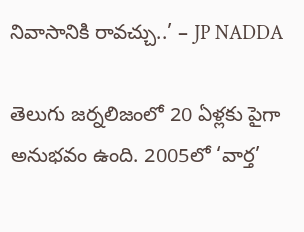నివాసానికి రావచ్చు..’ – JP NADDA

తెలుగు జర్నలిజంలో 20 ఏళ్లకు పైగా అనుభవం ఉంది. 2005లో ‘వార్త’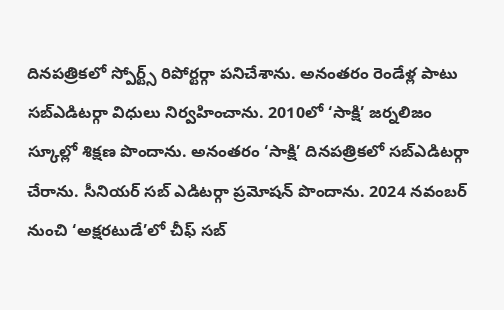దినపత్రికలో స్పోర్ట్స్ రిపోర్టర్గా పనిచేశాను. అనంతరం రెండేళ్ల పాటు సబ్ఎడిటర్గా విధులు నిర్వహించాను. 2010లో ‘సాక్షి’ జర్నలిజం స్కూల్లో శిక్షణ పొందాను. అనంతరం ‘సాక్షి’ దినపత్రికలో సబ్ఎడిటర్గా చేరాను. సీనియర్ సబ్ ఎడిటర్గా ప్రమోషన్ పొందాను. 2024 నవంబర్ నుంచి ‘అక్షరటుడే’లో చీఫ్ సబ్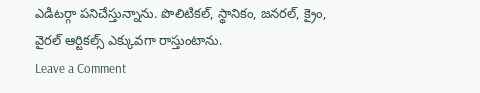ఎడిటర్గా పనిచేస్తున్నాను. పొలిటికల్, స్థానికం, జనరల్, క్రైం, వైరల్ ఆర్టికల్స్ ఎక్కువగా రాస్తుంటాను.
Leave a Comment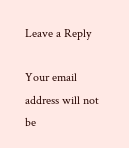Leave a Reply

Your email address will not be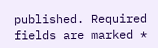published. Required fields are marked *